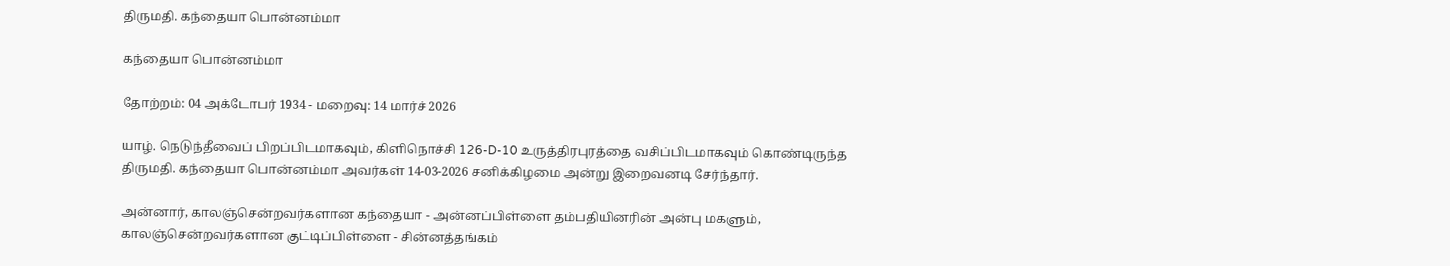திருமதி. கந்தையா பொன்னம்மா

கந்தையா பொன்னம்மா

தோற்றம்: 04 அக்டோபர் 1934 - மறைவு: 14 மார்ச் 2026

யாழ். நெடுந்தீவைப் பிறப்பிடமாகவும், கிளிநொச்சி 126-D-10 உருத்திரபுரத்தை வசிப்பிடமாகவும் கொண்டிருந்த திருமதி. கந்தையா பொன்னம்மா அவர்கள் 14-03-2026 சனிக்கிழமை அன்று இறைவனடி சேர்ந்தார்.

அன்னார், காலஞ்சென்றவர்களான கந்தையா - அன்னப்பிள்ளை தம்பதியினரின் அன்பு மகளும், காலஞ்சென்றவர்களான குட்டிப்பிள்ளை - சின்னத்தங்கம்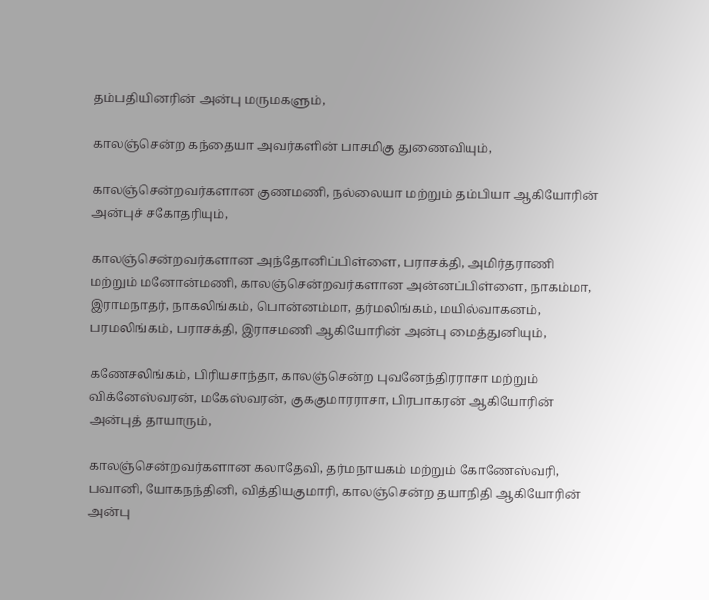தம்பதியினரின் அன்பு மருமகளும்,

காலஞ்சென்ற கந்தையா அவர்களின் பாசமிகு துணைவியும்,

காலஞ்சென்றவர்களான குணமணி, நல்லையா மற்றும் தம்பியா ஆகியோரின் அன்புச் சகோதரியும்,

காலஞ்சென்றவர்களான அந்தோனிப்பிள்ளை, பராசக்தி, அமிர்தராணி மற்றும் மனோன்மணி, காலஞ்சென்றவர்களான அன்னப்பிள்ளை, நாகம்மா, இராமநாதர், நாகலிங்கம், பொன்னம்மா, தர்மலிங்கம், மயில்வாகனம், பரமலிங்கம், பராசக்தி, இராசமணி ஆகியோரின் அன்பு மைத்துனியும்,

கணேசலிங்கம், பிரியசாந்தா, காலஞ்சென்ற புவனேந்திரராசா மற்றும் விக்னேஸ்வரன், மகேஸ்வரன், குககுமாரராசா, பிரபாகரன் ஆகியோரின் அன்புத் தாயாரும்,

காலஞ்சென்றவர்களான கலாதேவி, தர்மநாயகம் மற்றும் கோணேஸ்வரி, பவானி, யோகநந்தினி, வித்தியகுமாரி, காலஞ்சென்ற தயாநிதி ஆகியோரின் அன்பு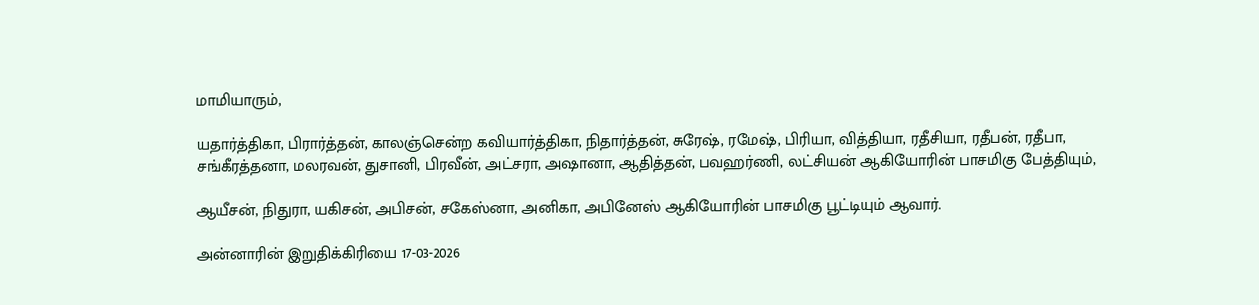மாமியாரும்,

யதார்த்திகா, பிரார்த்தன், காலஞ்சென்ற கவியார்த்திகா, நிதார்த்தன், சுரேஷ், ரமேஷ், பிரியா, வித்தியா, ரதீசியா, ரதீபன், ரதீபா, சங்கீரத்தனா, மலரவன், துசானி, பிரவீன், அட்சரா, அஷானா, ஆதித்தன், பவஹர்ணி, லட்சியன் ஆகியோரின் பாசமிகு பேத்தியும்,

ஆயீசன், நிதுரா, யகிசன், அபிசன், சகேஸ்னா, அனிகா, அபினேஸ் ஆகியோரின் பாசமிகு பூட்டியும் ஆவார்.

அன்னாரின் இறுதிக்கிரியை 17-03-2026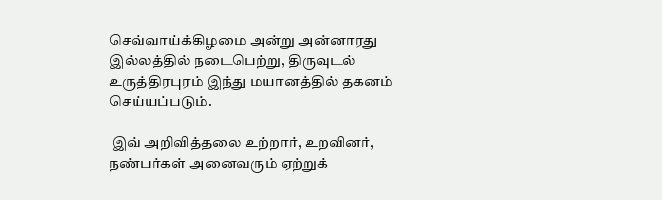செவ்வாய்க்கிழமை அன்று அன்னாரது இல்லத்தில் நடைபெற்று, திருவுடல் உருத்திரபுரம் இந்து மயானத்தில் தகனம் செய்யப்படும்.

 இவ் அறிவித்தலை உற்றார், உறவினர், நண்பர்கள் அனைவரும் ஏற்றுக்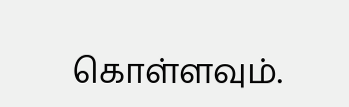கொள்ளவும்.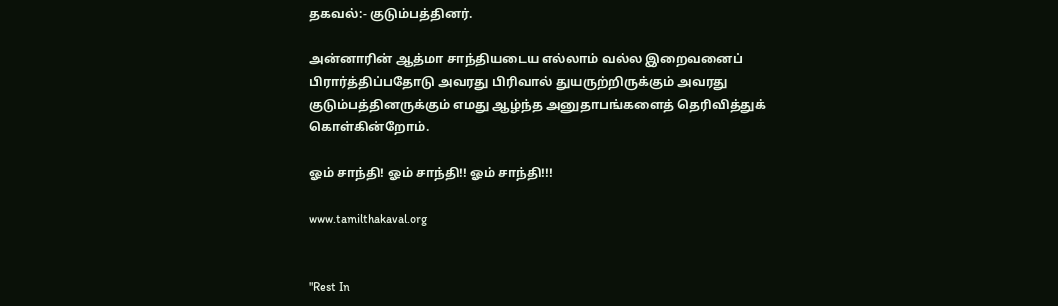தகவல்:- குடும்பத்தினர்.

அன்னாரின் ஆத்மா சாந்தியடைய எல்லாம் வல்ல இறைவனைப்  பிரார்த்திப்பதோடு அவரது பிரிவால் துயருற்றிருக்கும் அவரது குடும்பத்தினருக்கும் எமது ஆழ்ந்த அனுதாபங்களைத் தெரிவித்துக் கொள்கின்றோம்.

ஓம் சாந்தி! ஓம் சாந்தி!! ஓம் சாந்தி!!!

www.tamilthakaval.org


"Rest In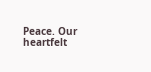Peace. Our heartfelt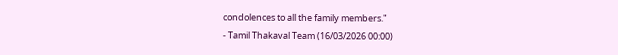condolences to all the family members."
- Tamil Thakaval Team (16/03/2026 00:00)